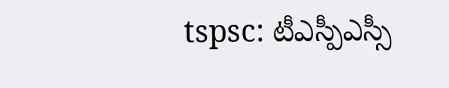tspsc: టీఎస్పీఎస్సీ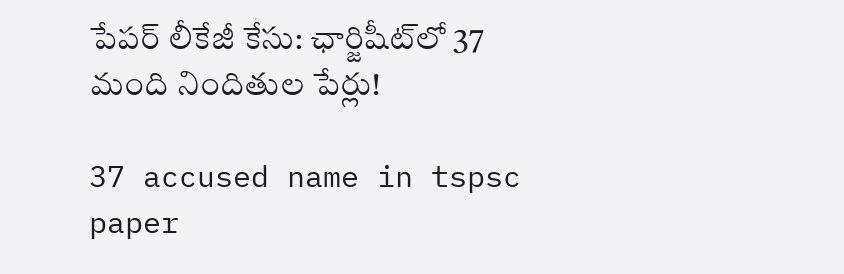పేపర్ లీకేజీ కేసు: ఛార్జిషీట్‌లో 37 మంది నిందితుల పేర్లు!

37 accused name in tspsc paper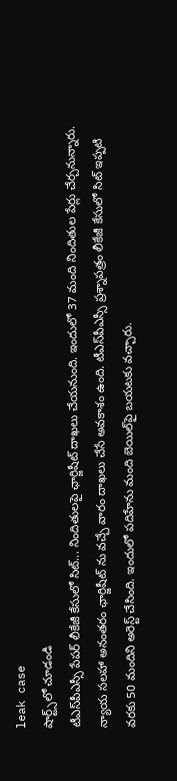leak case
షార్ట్స్‌లో చూడండి
టీఎస్‌పీఎస్సీ పేపర్ లీకేజీ కేసులో సిట్... నిందితులపై ఛార్జిషీట్ దాఖలు చేయనుంది. ఇందులో 37 మంది నిందితుల పేర్లు చేర్చనున్నారు. న్యాయ సలహా అనంతరం ఛార్జిషీట్ ను వచ్చే వారం దాఖలు చేసే అవకాశం ఉంది. టీఎస్‌పీఎస్సీ ప్రశ్నాపత్రం లీకేజీ కేసులో సిట్ ఇప్పటి వరకు 50 మందిని అరెస్ట్ చేసింది. ఇందులో పదిహేను మంది బెయిల్‌పై బయటకు వచ్చారు.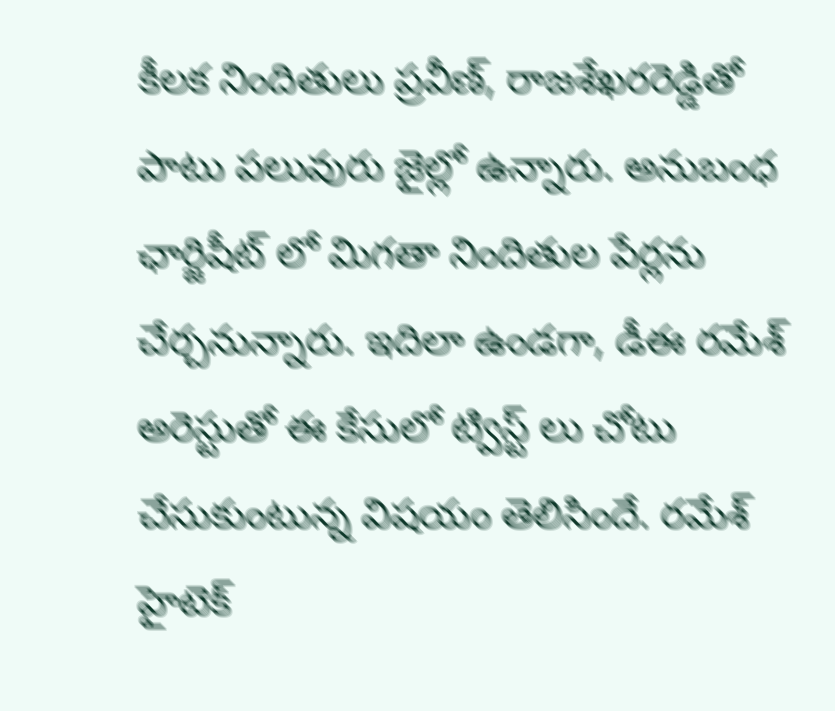కీలక నిందితులు ప్రవీణ్, రాజశేఖరరెడ్డితో పాటు పలువురు జైల్లో ఉన్నారు. అనుబంధ ఛార్జిషీట్ లో మిగతా నిందితుల పేర్లను చేర్చనున్నారు. ఇదిలా ఉండగా, డీఈ రమేశ్ అరెస్టుతో ఈ కేసులో ట్విస్ట్ లు చోటు చేసుకుంటున్న విషయం తెలిసిందే. రమేశ్ హైటెక్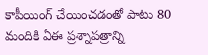కాపీయింగ్ చేయించడంతో పాటు 80 మందికి ఏఈ ప్రశ్నాపత్రాన్ని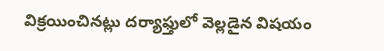విక్రయించినట్లు దర్యాఫ్తులో వెల్లడైన విషయం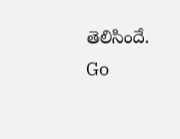తెలిసిందే.
Go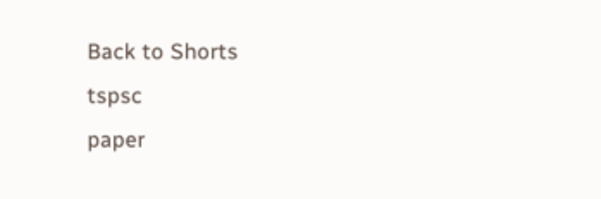Back to Shorts
tspsc
paper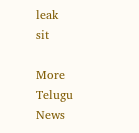leak
sit

More Telugu News